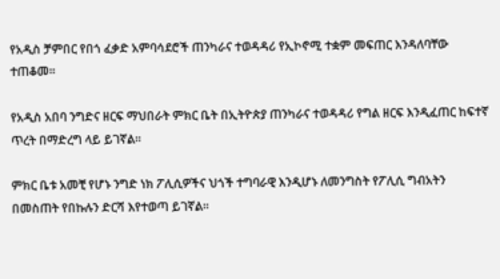የአዲስ ቻምበር የበጎ ፈቃድ አምባሳደሮች ጠንካራና ተወዳዳሪ የኢኮኖሚ ተቋም መፍጠር እንዳለባቸው ተጠቆመ፡፡

የአዲስ አበባ ንግድና ዘርፍ ማህበራት ምክር ቤት በኢትዮጵያ ጠንካራና ተወዳዳሪ የግል ዘርፍ እንዲፈጠር ከፍተኛ ጥረት በማድረግ ላይ ይገኛል፡፡

ምክር ቤቱ አመቺ የሆኑ ንግድ ነክ ፖሊሲዎችና ህጎች ተግባራዊ እንዲሆኑ ለመንግስት የፖሊሲ ግብአትን በመስጠት የበኩሉን ድርሻ እየተወጣ ይገኛል፡፡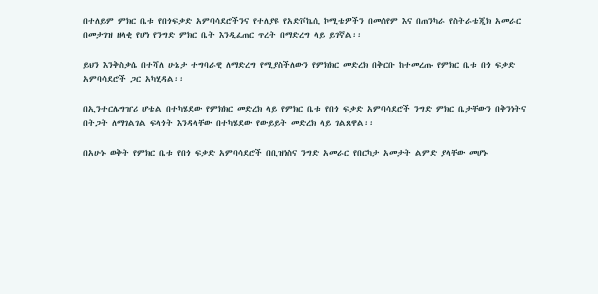በተለይም ምክር ቤቱ የበጎፍቃድ አምባሳደሮችንና የተለያዩ የአድቮኬሲ ኮሚቴዎችን በመሰየም እና በጠንካራ የስትራቴጂክ አመራር በመታገዝ ዘላቂ የሆነ የንግድ ምክር ቤት እንዲፈጠር ጥረት በማድረግ ላይ ይገኛል፡፡

ይህን እንቅስቃሴ በተሻለ ሁኔታ ተግባራዊ ለማድረግ የሚያስችለውን የምክክር መድረክ በቅርቡ ከተመረጡ የምክር ቤቱ በጎ ፍቃድ አምባሳደሮች ጋር አካሂዳል፡፡

በኢንተርሌግዠሪ ሆቴል በተካሄደው የምክክር መድረክ ላይ የምክር ቤቱ የበጎ ፍቃድ አምባሳደሮች ንግድ ምክር ቤታቸውን በቅንነትና በትጋት ለማገልገል ፍላጎት እንዳላቸው በተካሄደው የውይይት መድረክ ላይ ገልጸዋል፡፡

በአሁኑ ወቅት የምክር ቤቱ የበጎ ፍቃድ አምባሳደሮች በቢዝነስና ንግድ አመራር የበርካታ አመታት ልምድ ያላቸው መሆኑ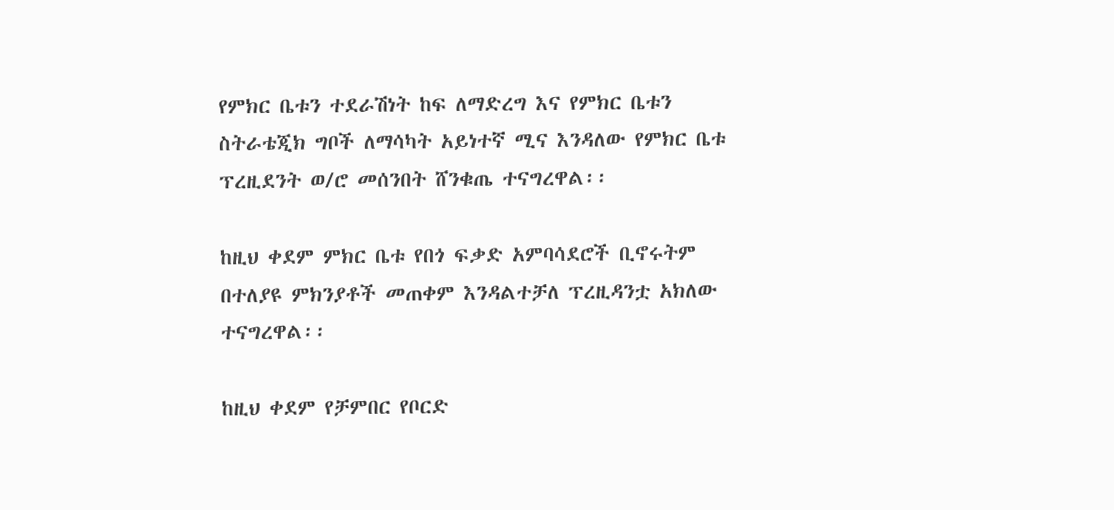የምክር ቤቱን ተደራሽነት ከፍ ለማድረግ እና የምክር ቤቱን ስትራቴጂክ ግቦች ለማሳካት አይነተኛ ሚና እንዳለው የምክር ቤቱ ፕረዚደንት ወ/ሮ መሰንበት ሸንቁጤ ተናግረዋል፡፡

ከዚህ ቀደም ምክር ቤቱ የበጎ ፍቃድ አምባሳደሮች ቢኖሩትም በተለያዩ ምክንያቶች መጠቀም እንዳልተቻለ ፕረዚዳንቷ አክለው ተናግረዋል፡፡

ከዚህ ቀደም የቻምበር የቦርድ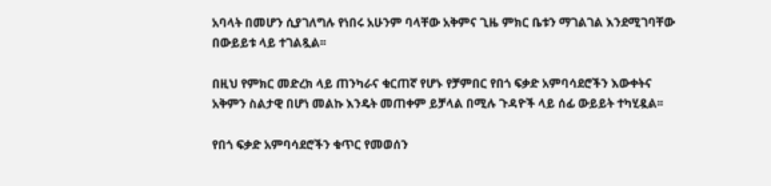አባላት በመሆን ሲያገለግሉ የነበሩ አሁንም ባላቸው አቅምና ጊዜ ምክር ቤቱን ማገልገል እንደሚገባቸው በውይይቱ ላይ ተገልጿል፡፡

በዚህ የምክር መድረክ ላይ ጠንካራና ቁርጠኛ የሆኑ የቻምበር የበጎ ፍቃድ አምባሳደሮችን እውቀትና አቅምን ስልታዊ በሆነ መልኩ እንዴት መጠቀም ይቻላል በሚሉ ጉዳዮች ላይ ሰፊ ውይይት ተካሂዷል፡፡

የበጎ ፍቃድ አምባሳደሮችን ቁጥር የመወሰን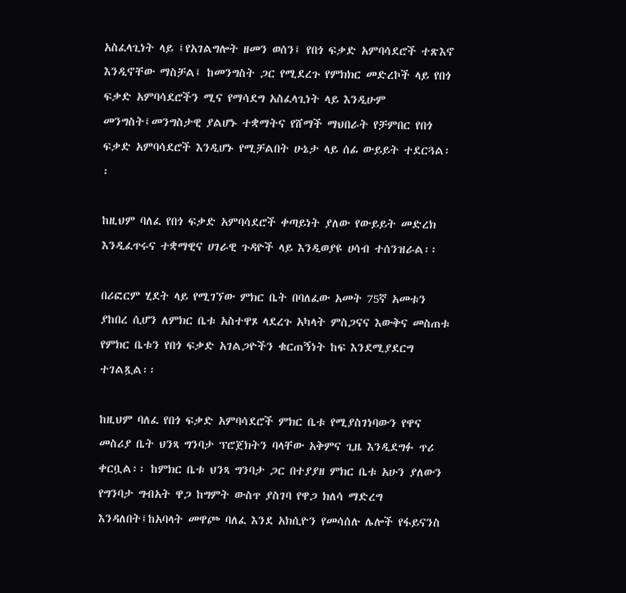አስፈላጊነት ላይ ፤የአገልግሎት ዘመን ወሰን፤ የበጎ ፍቃድ አምባሳደሮች ተጽእኖ እንዲኖቸው ማስቻል፤ ከመንግስት ጋር የሚደረጉ የምክክር መድረኮች ላይ የበጎ ፍቃድ አምባሳደሮችን ሚና የማሳደግ አስፈላጊነት ላይ እንዲሁም መንግስት፤መንግስታዊ ያልሆኑ ተቋማትና የሸማች ማህበራት የቻምበር የበጎ ፍቃድ አምባሳደሮች እንዲሆኑ የሚቻልበት ሁኔታ ላይ ሰፊ ውይይት ተደርጓል፡፡

ከዚህም ባለፈ የበጎ ፍቃድ አምባሳደሮች ቀጣይነት ያለው የውይይት መድረክ እንዲፈጥሩና ተቋማዊና ሀገራዊ ጉዳዮች ላይ እንዲወያዩ ሀሳብ ተሰንዝራል፡፡

በሪፎርም ሂደት ላይ የሚገኘው ምክር ቤት በባለፈው አመት 75ኛ አመቱን ያከበረ ሲሆን ለምክር ቤቱ አስተዋጾ ላደረጉ አካላት ምስጋናና እውቅና መስጠቱ የምክር ቤቱን የበጎ ፍቃድ አገልጋዮችን ቁርጠኝነት ከፍ እንደሚያደርግ ተገልጿል፡፡

ከዚህም ባለፈ የበጎ ፍቃድ አምባሳደሮች ምክር ቤቱ የሚያስገነባውን የዋና መስሪያ ቤት ህንጻ ግንባታ ፕሮጀክትን ባላቸው አቅምና ጊዜ እንዲደግፉ ጥሪ ቀርቧል፡፡ ከምክር ቤቱ ህንጻ ግንባታ ጋር በተያያዘ ምክር ቤቱ አሁን ያለውን የግንባታ ግብአት ዋጋ ከግምት ውስጥ ያስገባ የዋጋ ክለሳ ማድረግ እንዳለበት፤ከአባላት መዋጮ ባለፈ እንደ አክሲዮን የመሳሰሉ ሌሎች የፋይናንስ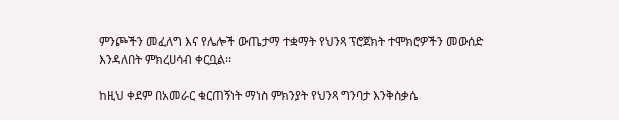ምንጮችን መፈለግ እና የሌሎች ውጤታማ ተቋማት የህንጻ ፕሮጀክት ተሞክሮዎችን መውሰድ እንዳለበት ምክረሀሳብ ቀርቧል፡፡

ከዚህ ቀደም በአመራር ቁርጠኝነት ማነስ ምክንያት የህንጻ ግንባታ እንቅስቃሴ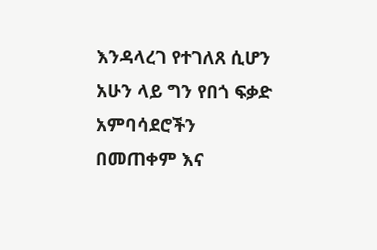እንዳላረገ የተገለጸ ሲሆን አሁን ላይ ግን የበጎ ፍቃድ አምባሳደሮችን በመጠቀም እና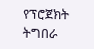የፕሮጀክት ትግበራ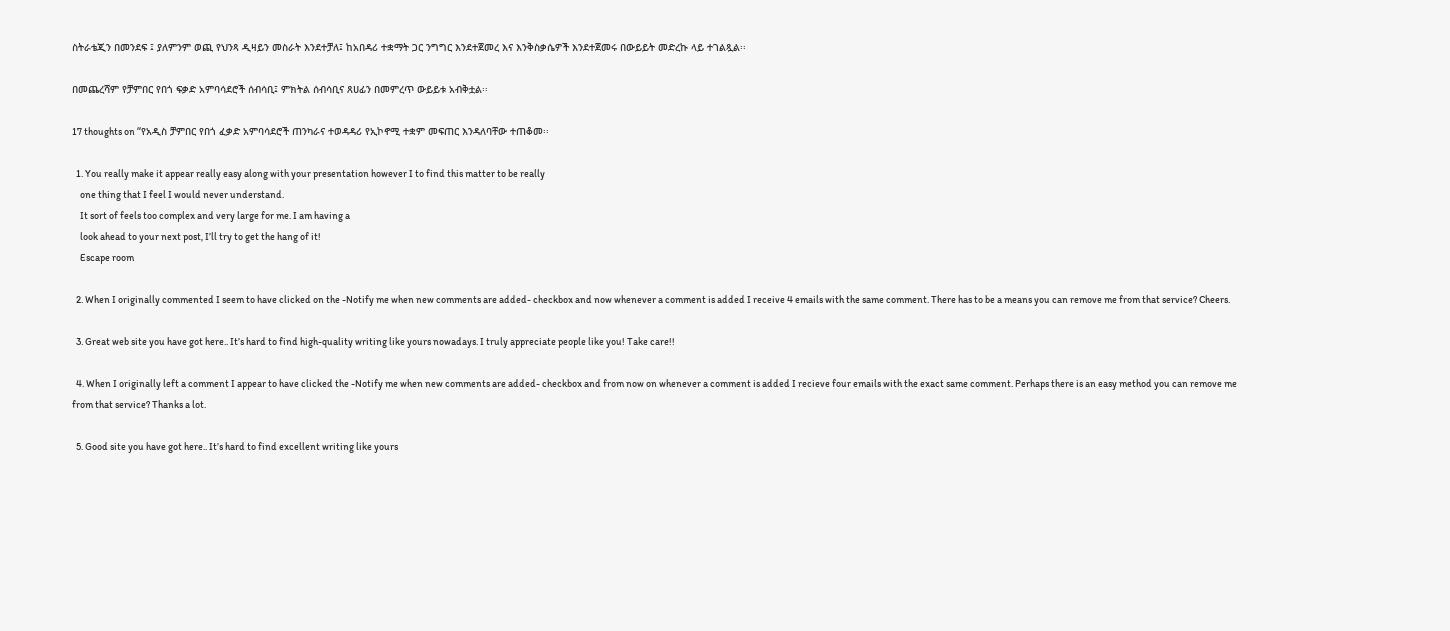ስትራቴጂን በመንደፍ ፤ ያለምንም ወጪ የህንጻ ዲዛይን መስራት እንደተቻለ፤ ከአበዳሪ ተቋማት ጋር ንግግር እንደተጀመረ እና እንቅስቃሴዎች እንደተጀመሩ በውይይት መድረኩ ላይ ተገልጿል፡፡

በመጨረሻም የቻምበር የበጎ ፍቃድ አምባሳደሮች ሰብሳቢ፤ ምክትል ሰብሳቢና ጸሀፊን በመምረጥ ውይይቱ አብቅቷል፡፡

17 thoughts on “የአዲስ ቻምበር የበጎ ፈቃድ አምባሳደሮች ጠንካራና ተወዳዳሪ የኢኮኖሚ ተቋም መፍጠር እንዳለባቸው ተጠቆመ፡፡

  1. You really make it appear really easy along with your presentation however I to find this matter to be really
    one thing that I feel I would never understand.
    It sort of feels too complex and very large for me. I am having a
    look ahead to your next post, I’ll try to get the hang of it!
    Escape room

  2. When I originally commented I seem to have clicked on the -Notify me when new comments are added- checkbox and now whenever a comment is added I receive 4 emails with the same comment. There has to be a means you can remove me from that service? Cheers.

  3. Great web site you have got here.. It’s hard to find high-quality writing like yours nowadays. I truly appreciate people like you! Take care!!

  4. When I originally left a comment I appear to have clicked the -Notify me when new comments are added- checkbox and from now on whenever a comment is added I recieve four emails with the exact same comment. Perhaps there is an easy method you can remove me from that service? Thanks a lot.

  5. Good site you have got here.. It’s hard to find excellent writing like yours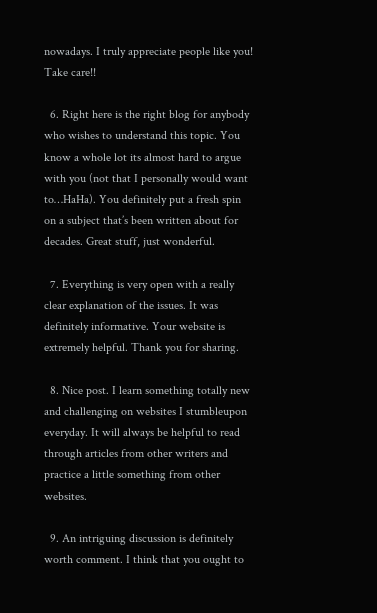nowadays. I truly appreciate people like you! Take care!!

  6. Right here is the right blog for anybody who wishes to understand this topic. You know a whole lot its almost hard to argue with you (not that I personally would want to…HaHa). You definitely put a fresh spin on a subject that’s been written about for decades. Great stuff, just wonderful.

  7. Everything is very open with a really clear explanation of the issues. It was definitely informative. Your website is extremely helpful. Thank you for sharing.

  8. Nice post. I learn something totally new and challenging on websites I stumbleupon everyday. It will always be helpful to read through articles from other writers and practice a little something from other websites.

  9. An intriguing discussion is definitely worth comment. I think that you ought to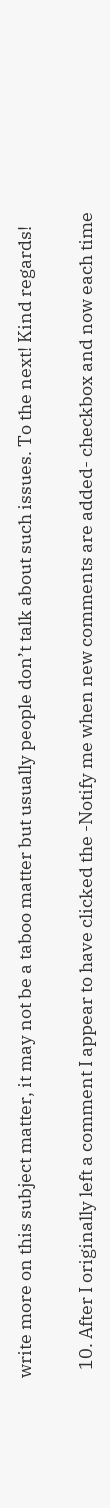write more on this subject matter, it may not be a taboo matter but usually people don’t talk about such issues. To the next! Kind regards!

  10. After I originally left a comment I appear to have clicked the -Notify me when new comments are added- checkbox and now each time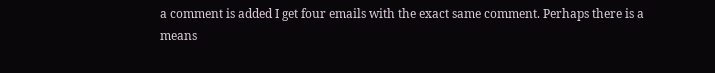a comment is added I get four emails with the exact same comment. Perhaps there is a means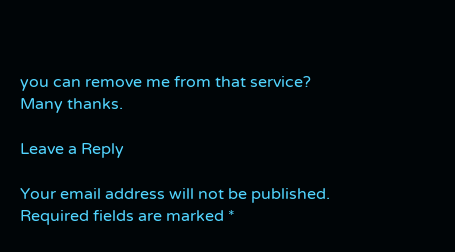you can remove me from that service? Many thanks.

Leave a Reply

Your email address will not be published. Required fields are marked *